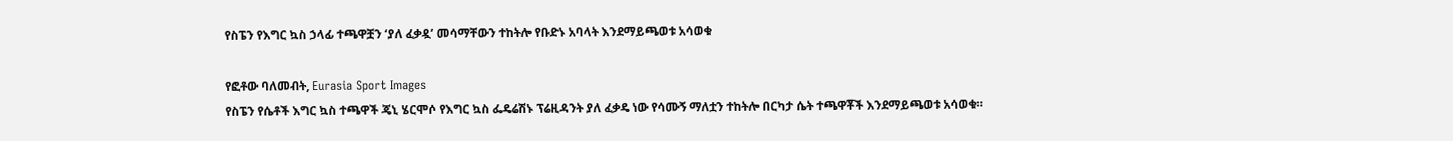የስፔን የእግር ኳስ ኃላፊ ተጫዋቿን ‘ያለ ፈቃዷ’ መሳማቸውን ተከትሎ የቡድኑ አባላት እንደማይጫወቱ አሳወቁ

የፎቶው ባለመብት, Eurasia Sport Images
የስፔን የሴቶች እግር ኳስ ተጫዋች ጄኒ ሄርሞሶ የእግር ኳስ ፌዴሬሽኑ ፕሬዚዳንት ያለ ፈቃዴ ነው የሳሙኝ ማለቷን ተከትሎ በርካታ ሴት ተጫዋቾች እንደማይጫወቱ አሳወቁ።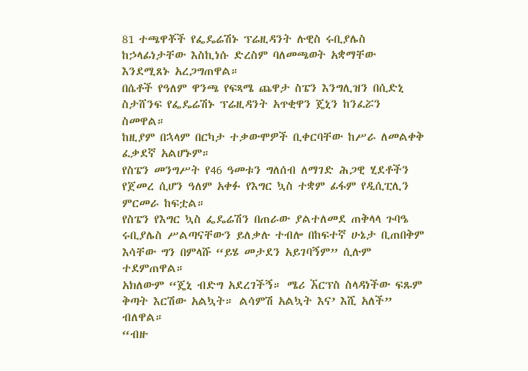81 ተጫዋቾች የፌዴሬሽኑ ፕሬዚዳንት ሉዊስ ሩቢያሌስ ከኃላፊነታቸው እስኪነሱ ድረስም ባለመጫወት አቋማቸው እንደሚጸኑ አረጋግጠዋል።
በሴቶች የዓለም ዋንጫ የፍጻሜ ጨዋታ ስፔን እንግሊዝን በሲድኒ ስታሸንፍ የፌዴሬሽኑ ፕሬዚዳንት አጥቂዋን ጄኒን ከንፈሯን ስመዋል።
ከዚያም በኋላም በርካታ ተቃውሞዎች ቢቀርባቸው ከሥራ ለመልቀቅ ፈቃደኛ አልሆኑም።
የስፔን መንግሥት የ46 ዓመቱን ግለሰብ ለማገድ ሕጋዊ ሂደቶችን የጀመረ ሲሆን ዓለም አቀፉ የእግር ኳስ ተቋም ፊፋም የዲሲፒሊን ምርመራ ከፍቷል።
የስፔን የእግር ኳስ ፌዴሬሽን በጠራው ያልተለመደ ጠቅላላ ጉባዔ ሩቢያሌስ ሥልጣናቸውን ይለቃሉ ተብሎ በከፍተኛ ሁኔታ ቢጠበቅም እሳቸው ግን በምላሹ “ይሄ መታደን አይገባኝም” ሲሉም ተደምጠዋል።
አክለውም “ጄኒ ብድግ አደረገችኝ። ሜሪ ኧርፕስ ስላዳነችው ፍጹም ቅጣት እርሽው አልኳት። ልሳምሽ አልኳት እና’ እሺ አለች” ብለዋል።
“ብዙ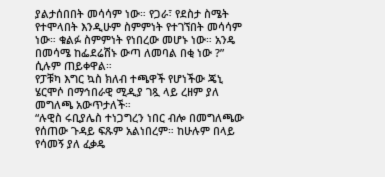ያልታሰበበት መሳሳም ነው። የጋራ፣ የደስታ ስሜት የተሞላበት እንዲሁም ስምምነት የተገኘበት መሳሳም ነው። ቁልፉ ስምምነት የነበረው መሆኑ ነው። አንዴ በመሳሜ ከፌደሬሽኑ ውጣ ለመባል በቂ ነው ?” ሲሉም ጠይቀዋል።
የፓቹካ እግር ኳስ ክለብ ተጫዋች የሆነችው ጄኒ ሄርሞሶ በማኅበራዊ ሚዲያ ገጿ ላይ ረዘም ያለ መግለጫ አውጥታለች።
“ሉዊስ ሩቢያሌስ ተነጋግረን ነበር ብሎ በመግለጫው የሰጠው ጉዳይ ፍጹም አልነበረም። ከሁሉም በላይ የሳመኝ ያለ ፈቃዴ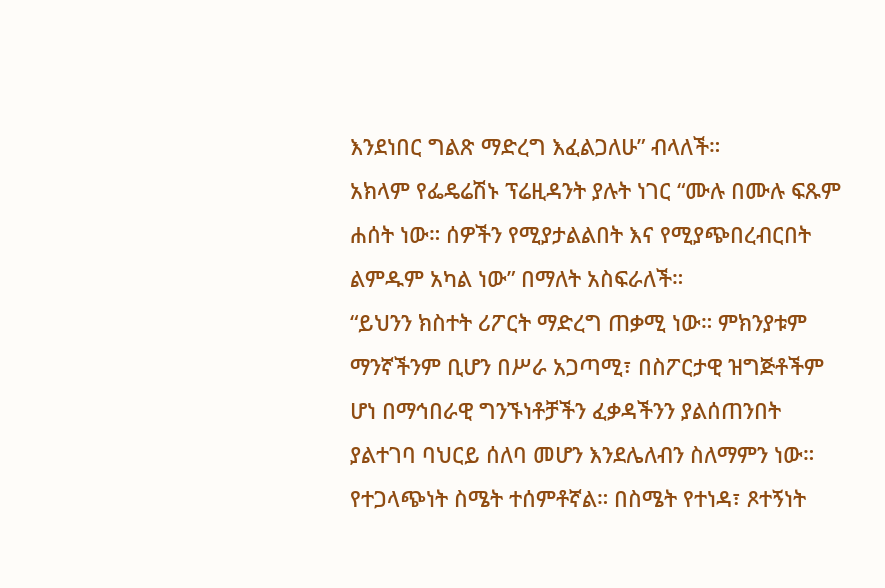እንደነበር ግልጽ ማድረግ እፈልጋለሁ” ብላለች።
አክላም የፌዴሬሽኑ ፕሬዚዳንት ያሉት ነገር “ሙሉ በሙሉ ፍጹም ሐሰት ነው። ሰዎችን የሚያታልልበት እና የሚያጭበረብርበት ልምዱም አካል ነው” በማለት አስፍራለች።
“ይህንን ክስተት ሪፖርት ማድረግ ጠቃሚ ነው። ምክንያቱም ማንኛችንም ቢሆን በሥራ አጋጣሚ፣ በስፖርታዊ ዝግጅቶችም ሆነ በማኅበራዊ ግንኙነቶቻችን ፈቃዳችንን ያልሰጠንበት ያልተገባ ባህርይ ሰለባ መሆን እንደሌለብን ስለማምን ነው። የተጋላጭነት ስሜት ተሰምቶኛል። በስሜት የተነዳ፣ ጾተኝነት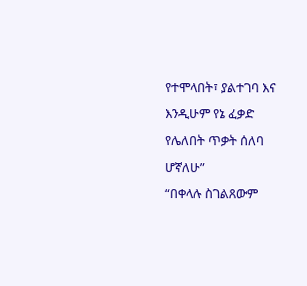የተሞላበት፣ ያልተገባ እና እንዲሁም የኔ ፈቃድ የሌለበት ጥቃት ሰለባ ሆኛለሁ”
“በቀላሉ ስገልጸውም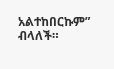አልተከበርኩም” ብላለች።